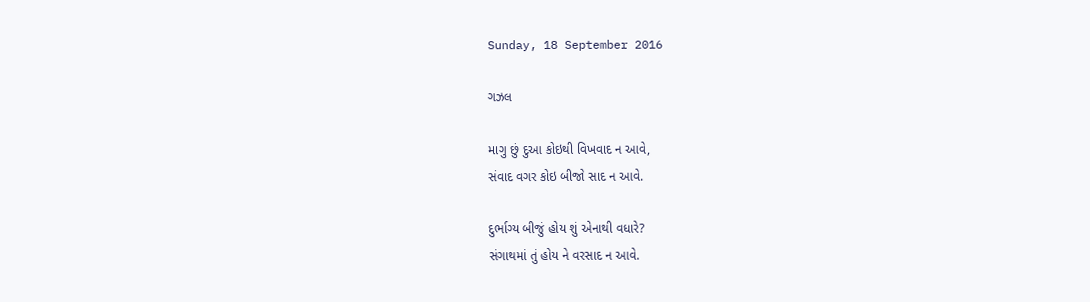Sunday, 18 September 2016

ગઝલ

માગુ છું દુઆ કોઇથી વિખવાદ ન આવે,
સંવાદ વગર કોઇ બીજો સાદ ન આવે.

દુર્ભાગ્ય બીજું હોય શું એનાથી વધારે?
સંગાથમાં તું હોય ને વરસાદ ન આવે.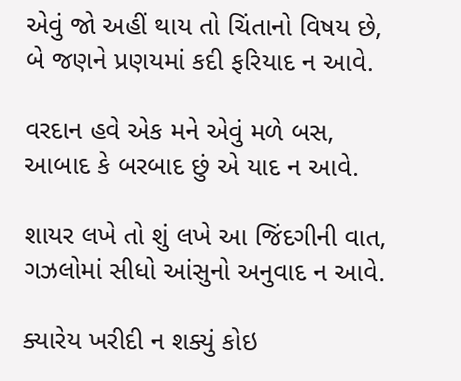એવું જો અહીં થાય તો ચિંતાનો વિષય છે,
બે જણને પ્રણયમાં કદી ફરિયાદ ન આવે.

વરદાન હવે એક મને એવું મળે બસ,
આબાદ કે બરબાદ છું એ યાદ ન આવે.

શાયર લખે તો શું લખે આ જિંદગીની વાત,
ગઝલોમાં સીધો આંસુનો અનુવાદ ન આવે.

ક્યારેય ખરીદી ન શક્યું કોઇ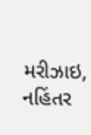મરીઝાઇ,
નહિંતર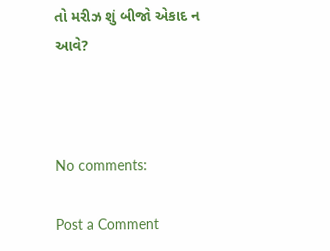તો મરીઝ શું બીજો એકાદ ન આવે?



No comments:

Post a Comment